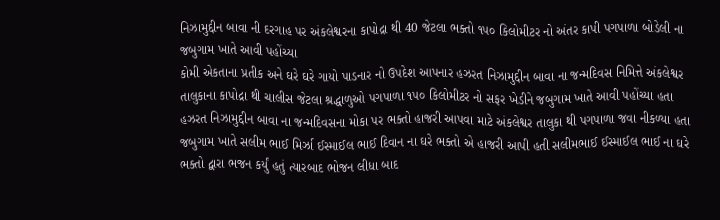નિઝામુદ્દીન બાવા ની દરગાહ પર અંકલેશ્વરના કાપોદ્રા થી 40 જેટલા ભક્તો ૧૫૦ કિલોમીટર નો અંતર કાપી પગપાળા બોડેલી ના જબુગામ ખાતે આવી પહોંચ્યા
કોમી એકતાના પ્રતીક અને ઘરે ઘરે ગાયો પાડનાર નો ઉપદેશ આપનાર હઝરત નિઝામુદ્દીન બાવા ના જન્મદિવસ નિમિત્તે અંકલેશ્વર તાલુકાના કાપોદ્રા થી ચાલીસ જેટલા શ્રદ્ધાળુઓ પગપાળા ૧૫૦ કિલોમીટર નો સફર ખેડીને જબુગામ ખાતે આવી પહોંચ્યા હતા
હઝરત નિઝામુદ્દીન બાવા ના જન્મદિવસના મોકા પર ભક્તો હાજરી આપવા માટે અંકલેશ્વર તાલુકા થી પગપાળા જવા નીકળ્યા હતા જબુગામ ખાતે સલીમ ભાઈ મિર્ઝા ઈસ્માઈલ ભાઈ દિવાન ના ઘરે ભક્તો એ હાજરી આપી હતી સલીમભાઈ ઈસ્માઈલ ભાઈ ના ઘરે ભક્તો દ્વારા ભજન કર્યું હતું ત્યારબાદ ભોજન લીધા બાદ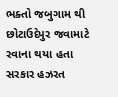ભક્તો જબુગામ થી છોટાઉદેપુર જવામાટે રવાના થયા હતા
સરકાર હઝરત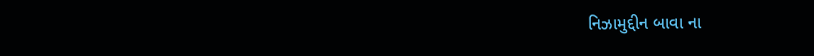નિઝામુદ્દીન બાવા ના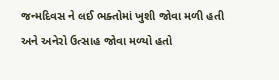જન્મદિવસ ને લઈ ભક્તોમાં ખુશી જોવા મળી હતી અને અનેરો ઉત્સાહ જોવા મળ્યો હતો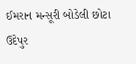ઈમરાન મન્સૂરી બોડેલી છોટા ઉદેપુર